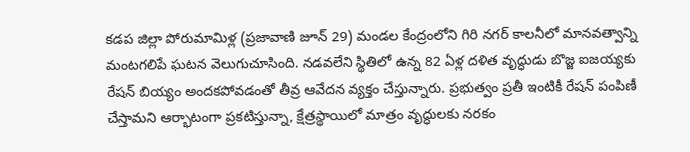కడప జిల్లా పోరుమామిళ్ల (ప్రజావాణి జూన్ 29) మండల కేంద్రంలోని గిరి నగర్ కాలనీలో మానవత్వాన్ని మంటగలిపే ఘటన వెలుగుచూసింది. నడవలేని స్థితిలో ఉన్న 82 ఏళ్ల దళిత వృద్ధుడు బొజ్జ ఐజయ్యకు రేషన్ బియ్యం అందకపోవడంతో తీవ్ర ఆవేదన వ్యక్తం చేస్తున్నారు. ప్రభుత్వం ప్రతీ ఇంటికీ రేషన్ పంపిణీ చేస్తామని ఆర్భాటంగా ప్రకటిస్తున్నా, క్షేత్రస్థాయిలో మాత్రం వృద్ధులకు నరకం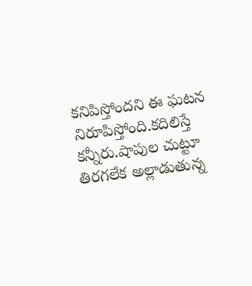కనిపిస్తోందని ఈ ఘటన నిరూపిస్తోంది.కదిలిస్తే కన్నీరు.షాపుల చుట్టూ తిరగలేక అల్లాడుతున్న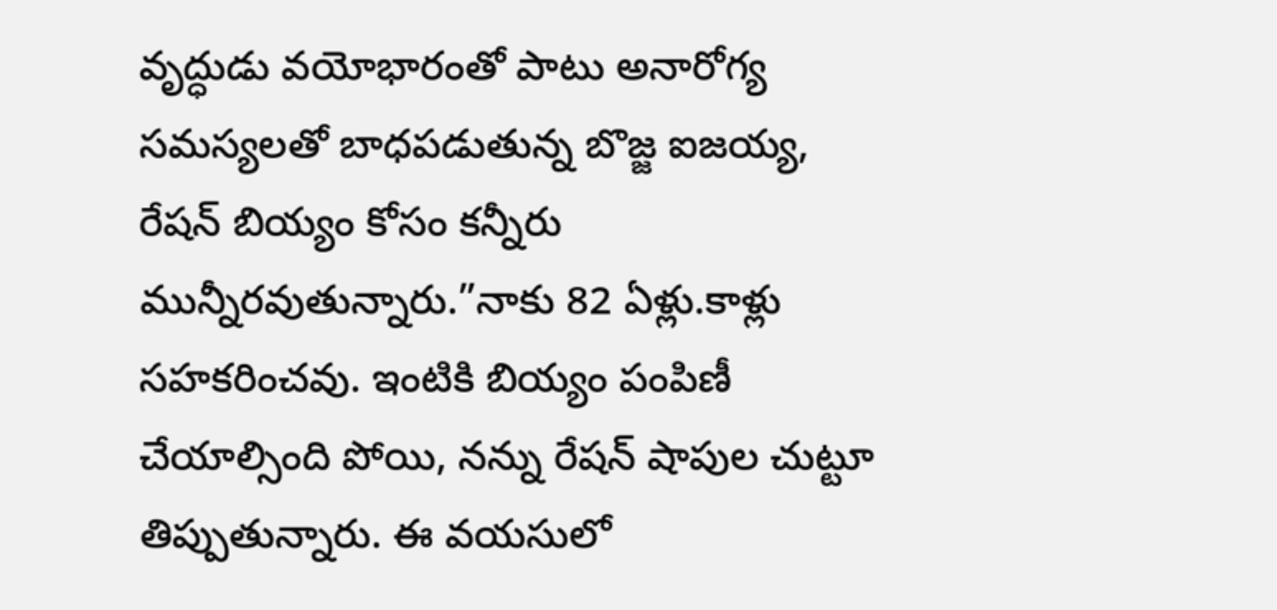వృద్ధుడు వయోభారంతో పాటు అనారోగ్య సమస్యలతో బాధపడుతున్న బొజ్జ ఐజయ్య, రేషన్ బియ్యం కోసం కన్నీరు మున్నీరవుతున్నారు.”నాకు 82 ఏళ్లు.కాళ్లు సహకరించవు. ఇంటికి బియ్యం పంపిణీ చేయాల్సింది పోయి, నన్ను రేషన్ షాపుల చుట్టూ తిప్పుతున్నారు. ఈ వయసులో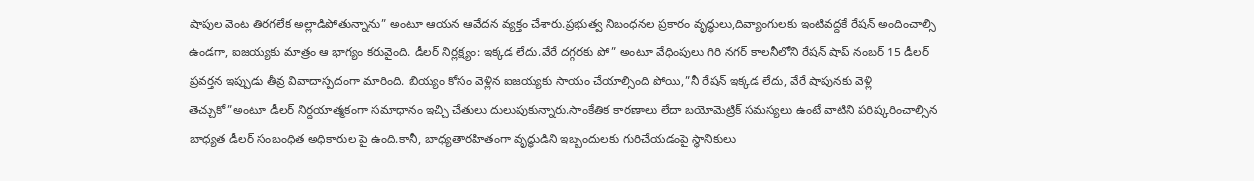షాపుల వెంట తిరగలేక అల్లాడిపోతున్నాను” అంటూ ఆయన ఆవేదన వ్యక్తం చేశారు.ప్రభుత్వ నిబంధనల ప్రకారం వృద్ధులు,దివ్యాంగులకు ఇంటివద్దకే రేషన్ అందించాల్సి ఉండగా, ఐజయ్యకు మాత్రం ఆ భాగ్యం కరువైంది. డీలర్ నిర్లక్ష్యం: ఇక్కడ లేదు.వేరే దగ్గరకు పో” అంటూ వేధింపులు గిరి నగర్ కాలనీలోని రేషన్ షాప్ నంబర్ 15 డీలర్ ప్రవర్తన ఇప్పుడు తీవ్ర వివాదాస్పదంగా మారింది. బియ్యం కోసం వెళ్లిన ఐజయ్యకు సాయం చేయాల్సింది పోయి,”నీ రేషన్ ఇక్కడ లేదు, వేరే షాపునకు వెళ్లి తెచ్చుకో”అంటూ డీలర్ నిర్దయాత్మకంగా సమాధానం ఇచ్చి చేతులు దులుపుకున్నారు.సాంకేతిక కారణాలు లేదా బయోమెట్రిక్ సమస్యలు ఉంటే వాటిని పరిష్కరించాల్సిన బాధ్యత డీలర్ సంబంధిత అధికారుల పై ఉంది.కానీ, బాధ్యతారహితంగా వృద్ధుడిని ఇబ్బందులకు గురిచేయడంపై స్థానికులు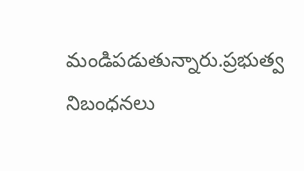మండిపడుతున్నారు.ప్రభుత్వ నిబంధనలు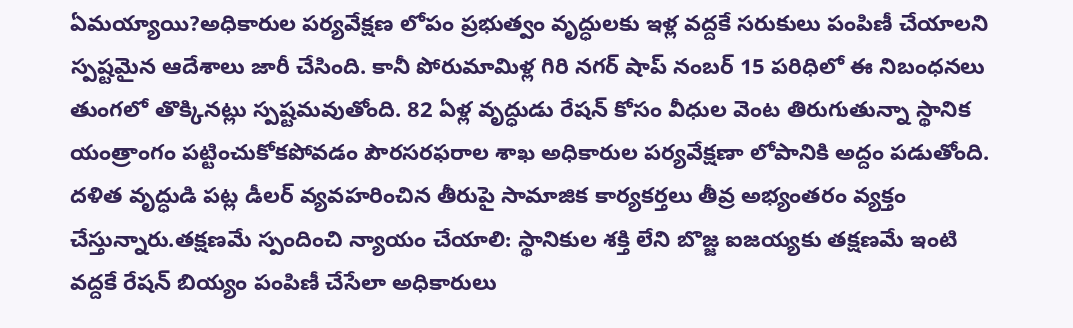ఏమయ్యాయి?అధికారుల పర్యవేక్షణ లోపం ప్రభుత్వం వృద్ధులకు ఇళ్ల వద్దకే సరుకులు పంపిణీ చేయాలని స్పష్టమైన ఆదేశాలు జారీ చేసింది. కానీ పోరుమామిళ్ల గిరి నగర్ షాప్ నంబర్ 15 పరిధిలో ఈ నిబంధనలు తుంగలో తొక్కినట్లు స్పష్టమవుతోంది. 82 ఏళ్ల వృద్ధుడు రేషన్ కోసం వీధుల వెంట తిరుగుతున్నా స్థానిక యంత్రాంగం పట్టించుకోకపోవడం పౌరసరఫరాల శాఖ అధికారుల పర్యవేక్షణా లోపానికి అద్దం పడుతోంది. దళిత వృద్ధుడి పట్ల డీలర్ వ్యవహరించిన తీరుపై సామాజిక కార్యకర్తలు తీవ్ర అభ్యంతరం వ్యక్తం చేస్తున్నారు.తక్షణమే స్పందించి న్యాయం చేయాలి: స్థానికుల శక్తి లేని బొజ్జ ఐజయ్యకు తక్షణమే ఇంటి వద్దకే రేషన్ బియ్యం పంపిణీ చేసేలా అధికారులు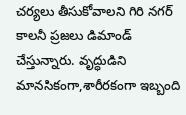చర్యలు తీసుకోవాలని గిరి నగర్ కాలనీ ప్రజలు డిమాండ్ చేస్తున్నారు. వృద్ధుడిని మానసికంగా,శారీరకంగా ఇబ్బంది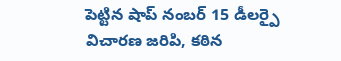పెట్టిన షాప్ నంబర్ 15 డీలర్పై విచారణ జరిపి, కఠిన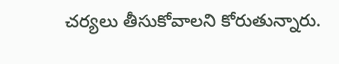చర్యలు తీసుకోవాలని కోరుతున్నారు.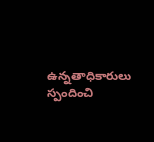ఉన్నతాధికారులు స్పందించి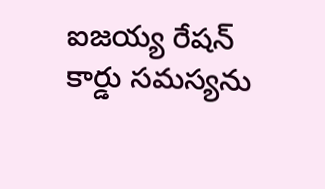ఐజయ్య రేషన్ కార్డు సమస్యను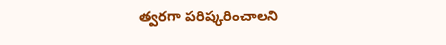త్వరగా పరిష్కరించాలని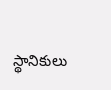స్థానికులు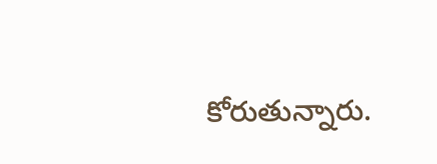కోరుతున్నారు.